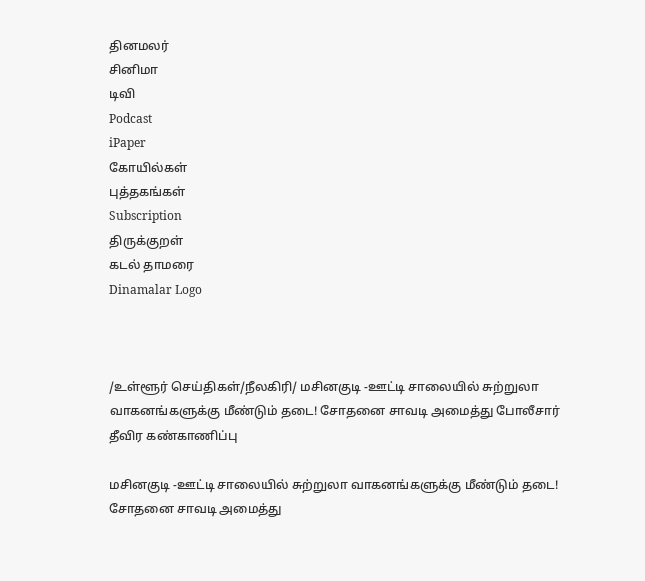தினமலர்
சினிமா
டிவி
Podcast
iPaper
கோயில்கள்
புத்தகங்கள்
Subscription
திருக்குறள்
கடல் தாமரை
Dinamalar Logo



/உள்ளூர் செய்திகள்/நீலகிரி/ மசினகுடி -ஊட்டி சாலையில் சுற்றுலா வாகனங்களுக்கு மீண்டும் தடை! சோதனை சாவடி அமைத்து போலீசார் தீவிர கண்காணிப்பு

மசினகுடி -ஊட்டி சாலையில் சுற்றுலா வாகனங்களுக்கு மீண்டும் தடை! சோதனை சாவடி அமைத்து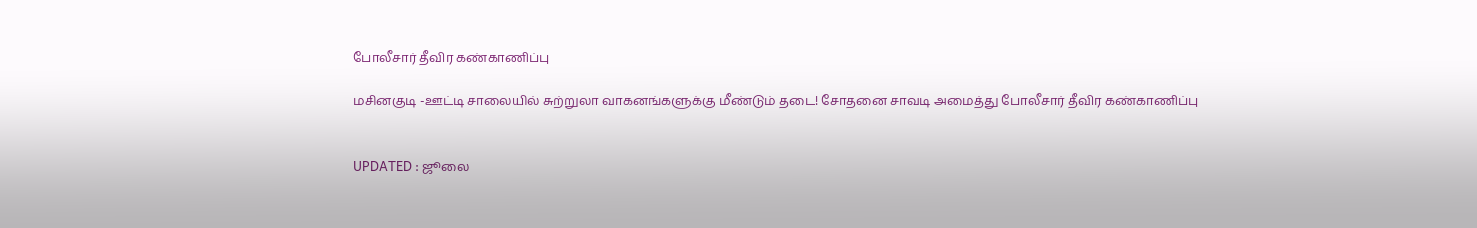போலீசார் தீவிர கண்காணிப்பு

மசினகுடி -ஊட்டி சாலையில் சுற்றுலா வாகனங்களுக்கு மீண்டும் தடை! சோதனை சாவடி அமைத்து போலீசார் தீவிர கண்காணிப்பு


UPDATED : ஜூலை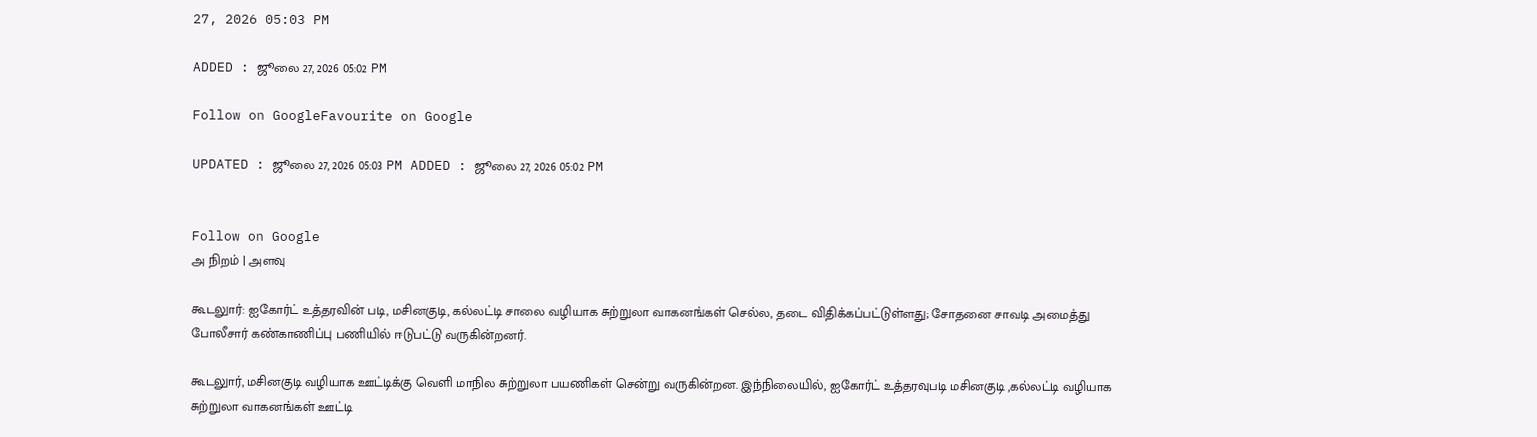27, 2026 05:03 PM

ADDED : ஜூலை 27, 2026 05:02 PM

Follow on GoogleFavourite on Google

UPDATED : ஜூலை 27, 2026 05:03 PM ADDED : ஜூலை 27, 2026 05:02 PM


Follow on Google
அ நிறம் | அளவு

கூடலுார்: ஐகோர்ட் உத்தரவின் படி, மசினகுடி, கல்லட்டி சாலை வழியாக சுற்றுலா வாகனங்கள் செல்ல, தடை விதிக்கப்பட்டுள்ளது; சோதனை சாவடி அமைத்து போலீசார் கண்காணிப்பு பணியில் ஈடுபட்டு வருகின்றனர்.

கூடலுார், மசினகுடி வழியாக ஊட்டிக்கு வெளி மாநில சுற்றுலா பயணிகள் சென்று வருகின்றன. இந்நிலையில், ஐகோர்ட் உத்தரவுபடி மசினகுடி ,கல்லட்டி வழியாக சுற்றுலா வாகனங்கள் ஊட்டி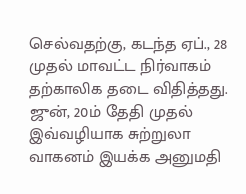செல்வதற்கு, கடந்த ஏப்., 28 முதல் மாவட்ட நிர்வாகம் தற்காலிக தடை விதித்தது. ஜுன், 20ம் தேதி முதல் இவ்வழியாக சுற்றுலா வாகனம் இயக்க அனுமதி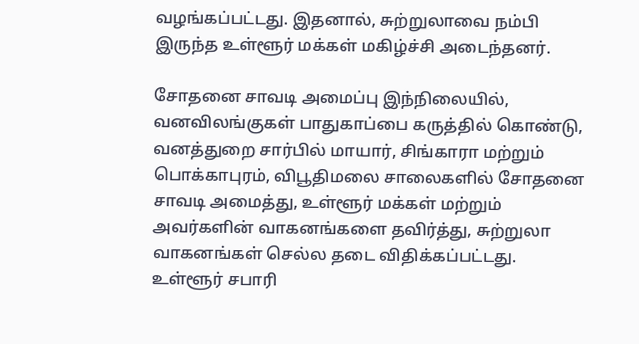வழங்கப்பட்டது. இதனால், சுற்றுலாவை நம்பி இருந்த உள்ளூர் மக்கள் மகிழ்ச்சி அடைந்தனர்.

சோதனை சாவடி அமைப்பு இந்நிலையில், வனவிலங்குகள் பாதுகாப்பை கருத்தில் கொண்டு, வனத்துறை சார்பில் மாயார், சிங்காரா மற்றும் பொக்காபுரம், விபூதிமலை சாலைகளில் சோதனை சாவடி அமைத்து, உள்ளூர் மக்கள் மற்றும் அவர்களின் வாகனங்களை தவிர்த்து, சுற்றுலா வாகனங்கள் செல்ல தடை விதிக்கப்பட்டது. உள்ளூர் சபாரி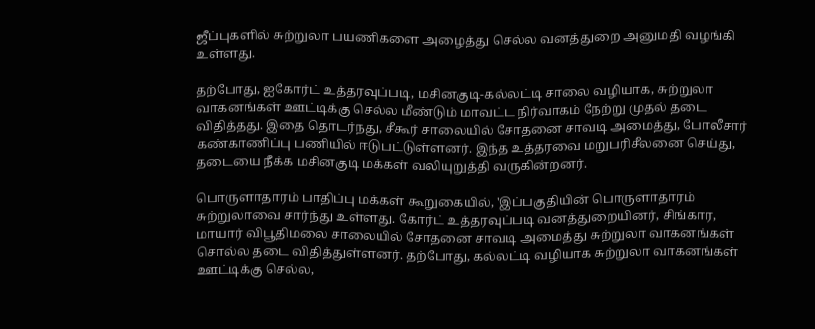ஜீப்புகளில் சுற்றுலா பயணிகளை அழைத்து செல்ல வனத்துறை அனுமதி வழங்கி உள்ளது.

தற்போது, ஐகோர்ட் உத்தரவுப்படி, மசினகுடி-கல்லட்டி சாலை வழியாக, சுற்றுலா வாகனங்கள் ஊட்டிக்கு செல்ல மீண்டும் மாவட்ட நிர்வாகம் நேற்று முதல் தடை விதித்தது. இதை தொடர்நது, சீகூர் சாலையில் சோதனை சாவடி அமைத்து, போலீசார் கண்காணிப்பு பணியில் ஈடுபட்டுள்ளனர். இந்த உத்தரவை மறுபரிசீலனை செய்து, தடையை நீக்க மசினகுடி மக்கள் வலியுறுத்தி வருகின்றனர்.

பொருளாதாரம் பாதிப்பு மக்கள் கூறுகையில், 'இப்பகுதியின் பொருளாதாரம் சுற்றுலாவை சார்ந்து உள்ளது. கோர்ட் உத்தரவுப்படி வனத்துறையினர், சிங்கார, மாயார் விபூதிமலை சாலையில் சோதனை சாவடி அமைத்து சுற்றுலா வாகனங்கள் சொல்ல தடை விதித்துள்ளனர். தற்போது, கல்லட்டி வழியாக சுற்றுலா வாகனங்கள் ஊட்டிக்கு செல்ல,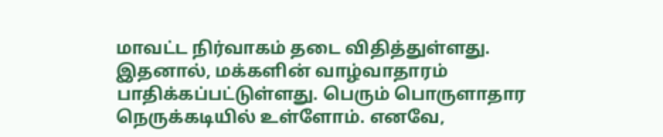மாவட்ட நிர்வாகம் தடை விதித்துள்ளது. இதனால், மக்களின் வாழ்வாதாரம் பாதிக்கப்பட்டுள்ளது. பெரும் பொருளாதார நெருக்கடியில் உள்ளோம். எனவே,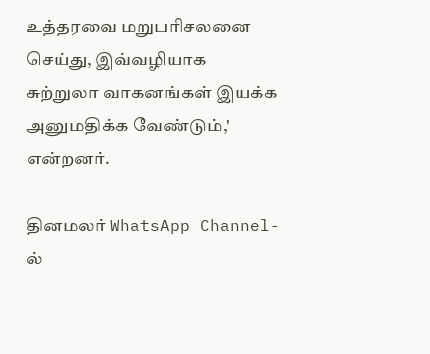உத்தரவை மறுபரிசலனை செய்து, இவ்வழியாக சுற்றுலா வாகனங்கள் இயக்க அனுமதிக்க வேண்டும்,' என்றனர்.

தினமலர் WhatsApp Channel-ல்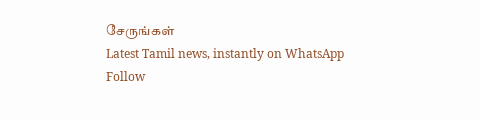சேருங்கள்
Latest Tamil news, instantly on WhatsApp
Follow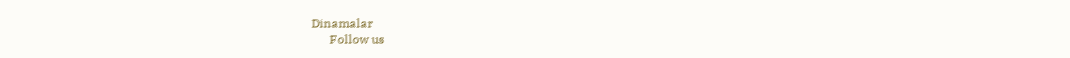Dinamalar
      Follow us